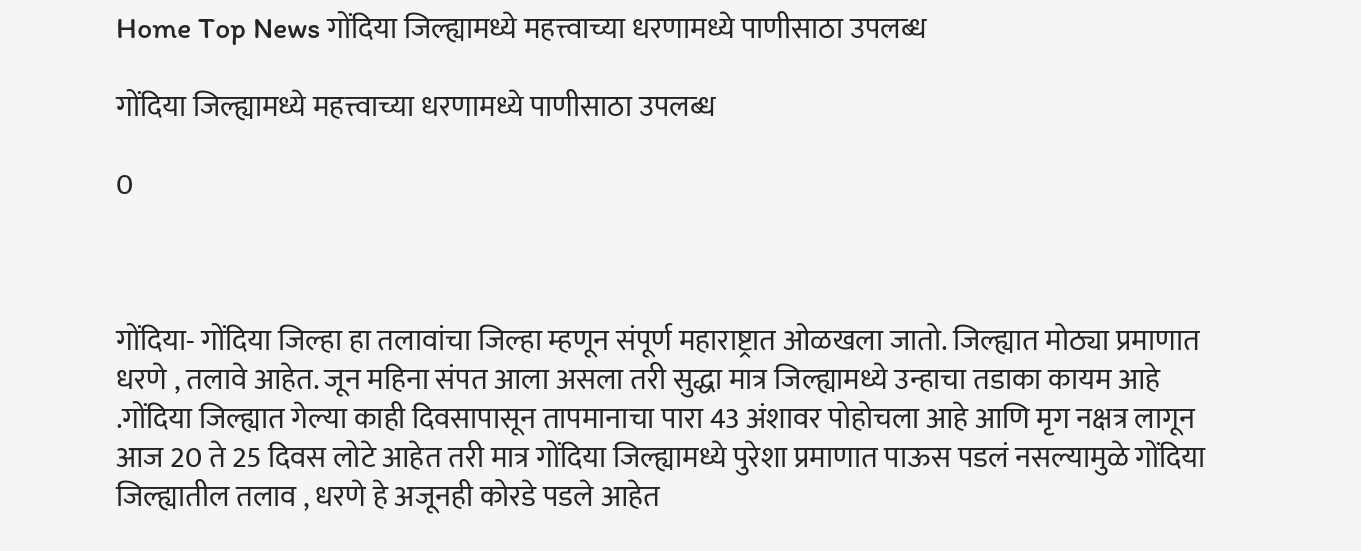Home Top News गोंदिया जिल्ह्यामध्ये महत्त्वाच्या धरणामध्ये पाणीसाठा उपलब्ध

गोंदिया जिल्ह्यामध्ये महत्त्वाच्या धरणामध्ये पाणीसाठा उपलब्ध

0



गोंदिया- गोंदिया जिल्हा हा तलावांचा जिल्हा म्हणून संपूर्ण महाराष्ट्रात ओळखला जातो. जिल्ह्यात मोठ्या प्रमाणात धरणे , तलावे आहेत. जून महिना संपत आला असला तरी सुद्धा मात्र जिल्ह्यामध्ये उन्हाचा तडाका कायम आहे .गोंदिया जिल्ह्यात गेल्या काही दिवसापासून तापमानाचा पारा 43 अंशावर पोहोचला आहे आणि मृग नक्षत्र लागून आज 20 ते 25 दिवस लोटे आहेत तरी मात्र गोंदिया जिल्ह्यामध्ये पुरेशा प्रमाणात पाऊस पडलं नसल्यामुळे गोंदिया जिल्ह्यातील तलाव , धरणे हे अजूनही कोरडे पडले आहेत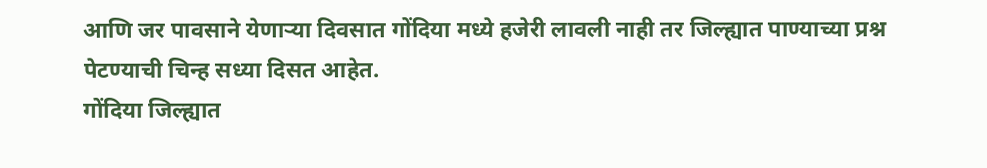आणि जर पावसाने येणाऱ्या दिवसात गोंदिया मध्ये हजेरी लावली नाही तर जिल्ह्यात पाण्याच्या प्रश्न पेटण्याची चिन्ह सध्या दिसत आहेत.
गोंदिया जिल्ह्यात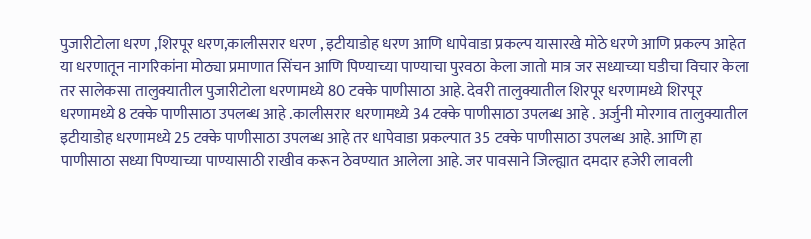पुजारीटोला धरण ,शिरपूर धरण,कालीसरार धरण , इटीयाडोह धरण आणि धापेवाडा प्रकल्प यासारखे मोठे धरणे आणि प्रकल्प आहेत या धरणातून नागरिकांना मोठ्या प्रमाणात सिंचन आणि पिण्याच्या पाण्याचा पुरवठा केला जातो मात्र जर सध्याच्या घडीचा विचार केला तर सालेकसा तालुक्यातील पुजारीटोला धरणामध्ये 80 टक्के पाणीसाठा आहे. देवरी तालुक्यातील शिरपूर धरणामध्ये शिरपूर धरणामध्ये 8 टक्के पाणीसाठा उपलब्ध आहे .कालीसरार धरणामध्ये 34 टक्के पाणीसाठा उपलब्ध आहे . अर्जुनी मोरगाव तालुक्यातील इटीयाडोह धरणामध्ये 25 टक्के पाणीसाठा उपलब्ध आहे तर धापेवाडा प्रकल्पात 35 टक्के पाणीसाठा उपलब्ध आहे. आणि हा पाणीसाठा सध्या पिण्याच्या पाण्यासाठी राखीव करून ठेवण्यात आलेला आहे. जर पावसाने जिल्ह्यात दमदार हजेरी लावली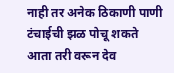नाही तर अनेक ठिकाणी पाणी टंचाईची झळ पोचू शकते आता तरी वरून देव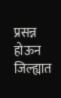प्रसन्न होऊन जिल्ह्यात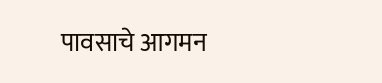पावसाचे आगमन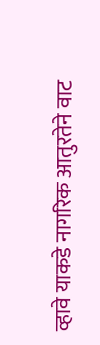व्हावे याकडे नागरिक आतुरतेने वाट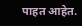पाहत आहेत.